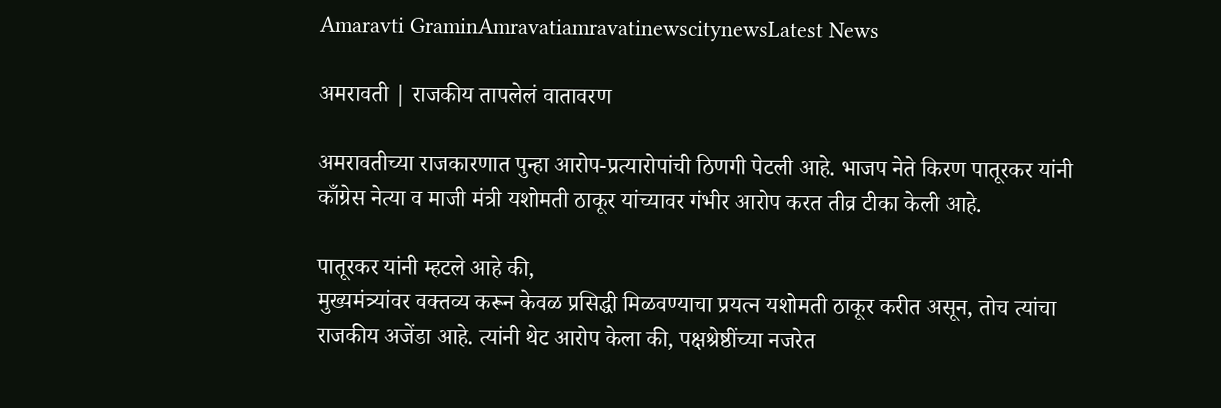Amaravti GraminAmravatiamravatinewscitynewsLatest News

अमरावती | राजकीय तापलेलं वातावरण

अमरावतीच्या राजकारणात पुन्हा आरोप-प्रत्यारोपांची ठिणगी पेटली आहे. भाजप नेते किरण पातूरकर यांनी काँग्रेस नेत्या व माजी मंत्री यशोमती ठाकूर यांच्यावर गंभीर आरोप करत तीव्र टीका केली आहे.

पातूरकर यांनी म्हटले आहे की,
मुख्यमंत्र्यांवर वक्तव्य करून केवळ प्रसिद्धी मिळवण्याचा प्रयत्न यशोमती ठाकूर करीत असून, तोच त्यांचा राजकीय अजेंडा आहे. त्यांनी थेट आरोप केला की, पक्षश्रेष्ठींच्या नजरेत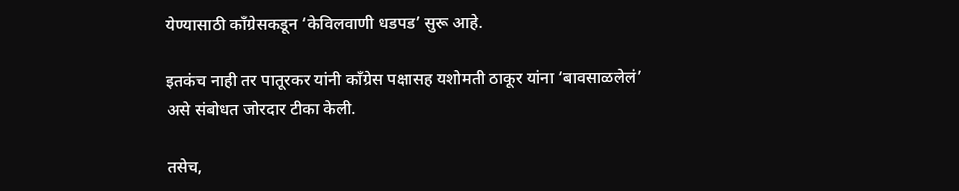येण्यासाठी काँग्रेसकडून ‘केविलवाणी धडपड’ सुरू आहे.

इतकंच नाही तर पातूरकर यांनी काँग्रेस पक्षासह यशोमती ठाकूर यांना ‘बावसाळलेलं’ असे संबोधत जोरदार टीका केली.

तसेच,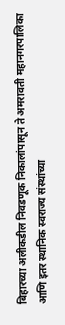बिहारच्या अलीकडील निवडणूक निकालांपासून ते अमरावती महानगरपालिका आणि इतर स्थानिक स्वराज्य संस्थांच्या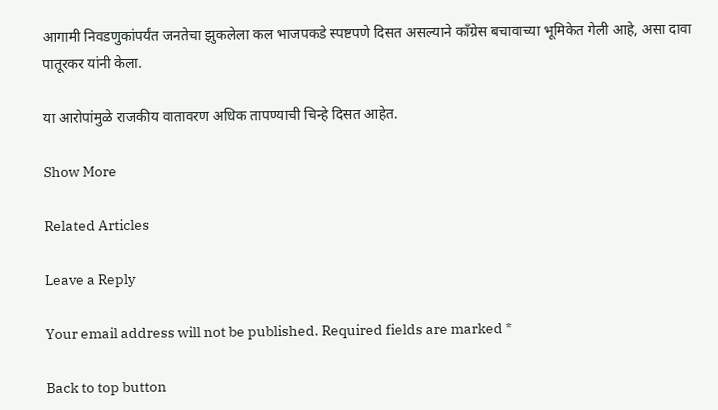आगामी निवडणुकांपर्यंत जनतेचा झुकलेला कल भाजपकडे स्पष्टपणे दिसत असल्याने काँग्रेस बचावाच्या भूमिकेत गेली आहे, असा दावा पातूरकर यांनी केला.

या आरोपांमुळे राजकीय वातावरण अधिक तापण्याची चिन्हे दिसत आहेत.

Show More

Related Articles

Leave a Reply

Your email address will not be published. Required fields are marked *

Back to top button